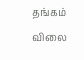தங்கம் விலை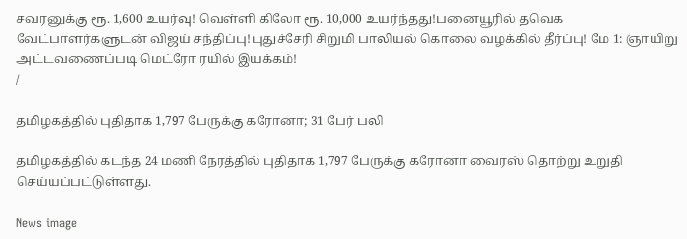சவரனுக்கு ரூ. 1,600 உயர்வு! வெள்ளி கிலோ ரூ. 10,000 உயர்ந்தது!பனையூரில் தவெக வேட்பாளர்களுடன் விஜய் சந்திப்பு!புதுச்சேரி சிறுமி பாலியல் கொலை வழக்கில் தீர்ப்பு! மே 1: ஞாயிறு அட்டவணைப்படி மெட்ரோ ரயில் இயக்கம்!
/

தமிழகத்தில் புதிதாக 1,797 பேருக்கு கரோனா; 31 பேர் பலி

தமிழகத்தில் கடந்த 24 மணி நேரத்தில் புதிதாக 1,797 பேருக்கு கரோனா வைரஸ் தொற்று உறுதி செய்யப்பட்டுள்ளது.

News image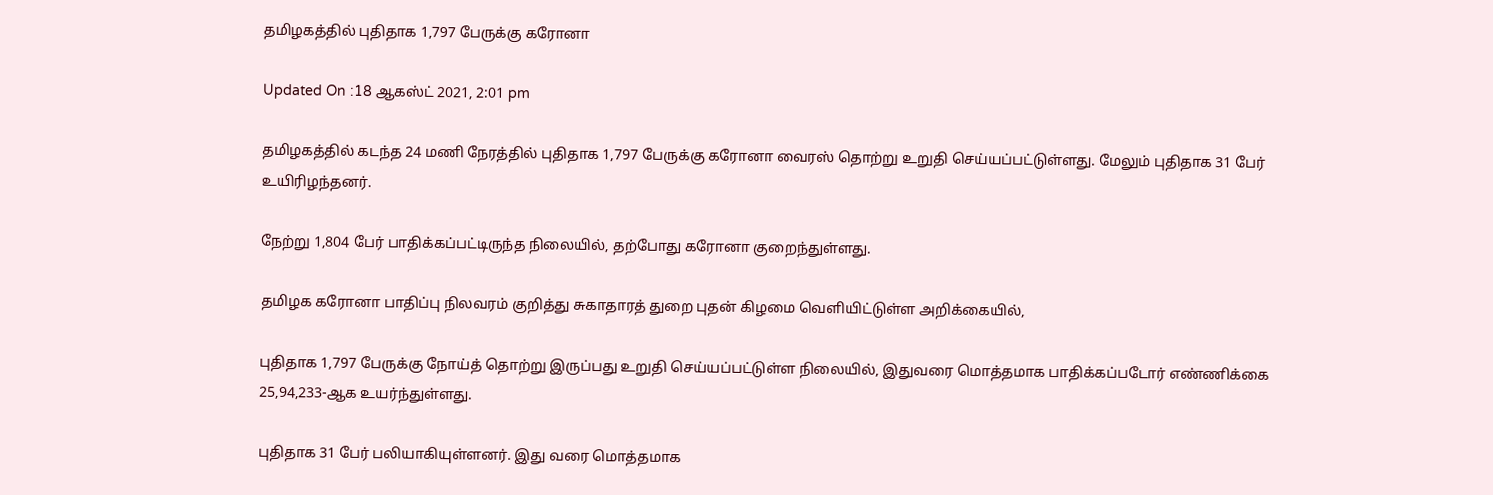தமிழகத்தில் புதிதாக 1,797 பேருக்கு கரோனா

Updated On :18 ஆகஸ்ட் 2021, 2:01 pm

தமிழகத்தில் கடந்த 24 மணி நேரத்தில் புதிதாக 1,797 பேருக்கு கரோனா வைரஸ் தொற்று உறுதி செய்யப்பட்டுள்ளது. மேலும் புதிதாக 31 பேர் உயிரிழந்தனர்.

நேற்று 1,804 பேர் பாதிக்கப்பட்டிருந்த நிலையில், தற்போது கரோனா குறைந்துள்ளது.

தமிழக கரோனா பாதிப்பு நிலவரம் குறித்து சுகாதாரத் துறை புதன் கிழமை வெளியிட்டுள்ள அறிக்கையில்,

புதிதாக 1,797 பேருக்கு நோய்த் தொற்று இருப்பது உறுதி செய்யப்பட்டுள்ள நிலையில், இதுவரை மொத்தமாக பாதிக்கப்படோர் எண்ணிக்கை 25,94,233-ஆக உயர்ந்துள்ளது.

புதிதாக 31 பேர் பலியாகியுள்ளனர். இது வரை மொத்தமாக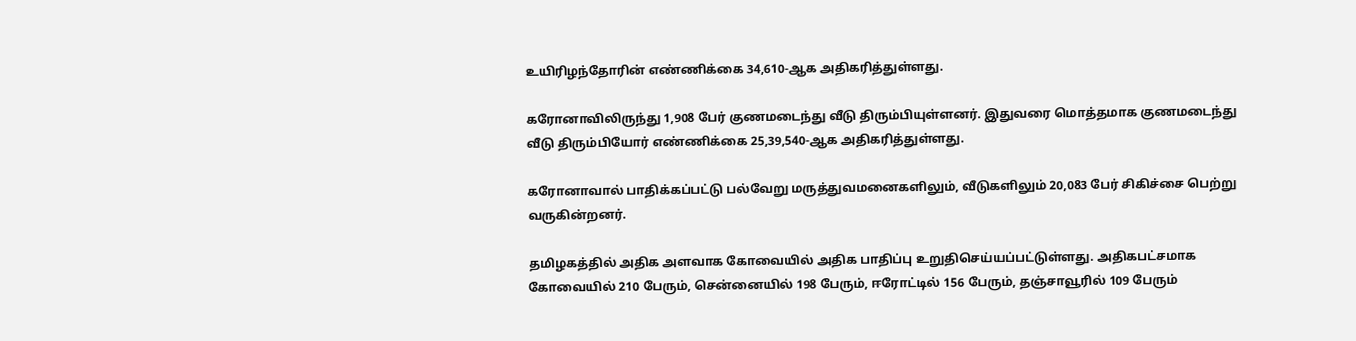உயிரிழந்தோரின் எண்ணிக்கை 34,610-ஆக அதிகரித்துள்ளது.

கரோனாவிலிருந்து 1,908 பேர் குணமடைந்து வீடு திரும்பியுள்ளனர். இதுவரை மொத்தமாக குணமடைந்து வீடு திரும்பியோர் எண்ணிக்கை 25,39,540-ஆக அதிகரித்துள்ளது.

கரோனாவால் பாதிக்கப்பட்டு பல்வேறு மருத்துவமனைகளிலும், வீடுகளிலும் 20,083 பேர் சிகிச்சை பெற்று வருகின்றனர்.

தமிழகத்தில் அதிக அளவாக கோவையில் அதிக பாதிப்பு உறுதிசெய்யப்பட்டுள்ளது. அதிகபட்சமாக கோவையில் 210 பேரும், சென்னையில் 198 பேரும், ஈரோட்டில் 156 பேரும், தஞ்சாவூரில் 109 பேரும்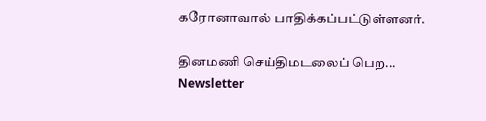கரோனாவால் பாதிக்கப்பட்டுள்ளனர்.

தினமணி செய்திமடலைப் பெற... Newsletter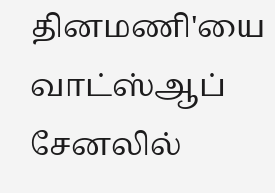தினமணி'யை வாட்ஸ்ஆப் சேனலில்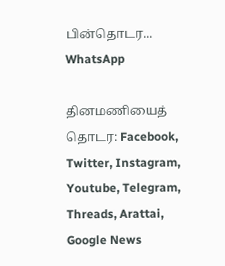பின்தொடர... WhatsApp

தினமணியைத் தொடர: Facebook, Twitter, Instagram, Youtube, Telegram, Threads, Arattai, Google News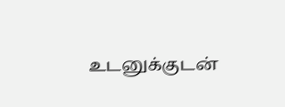உடனுக்குடன்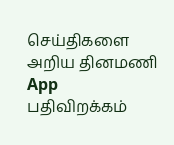செய்திகளை அறிய தினமணி App பதிவிறக்கம்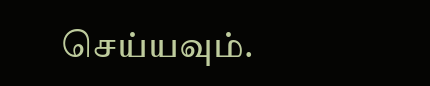செய்யவும்.